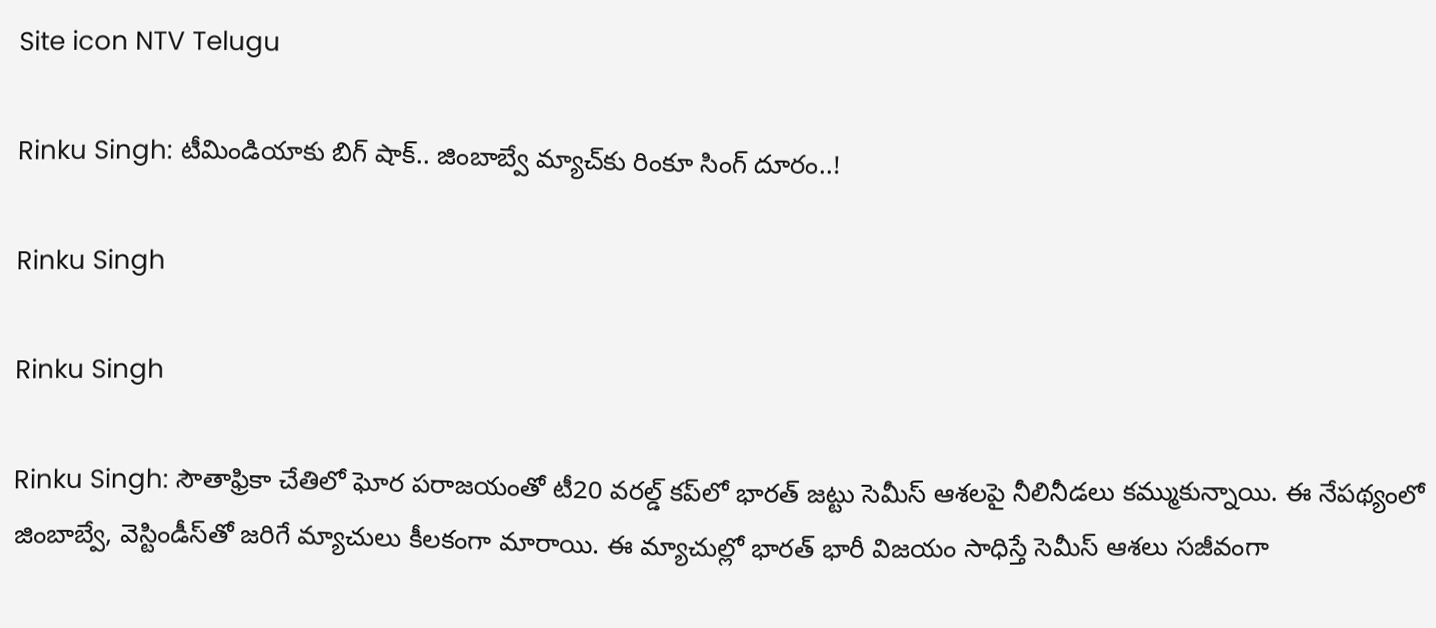Site icon NTV Telugu

Rinku Singh: టీమిండియాకు బిగ్ షాక్.. జింబాబ్వే మ్యాచ్‌కు రింకూ సింగ్ దూరం..!

Rinku Singh

Rinku Singh

Rinku Singh: సౌతాఫ్రికా చేతిలో ఘోర పరాజయంతో టీ20 వరల్డ్ కప్‌లో భారత్ జట్టు సెమీస్ ఆశలపై నీలినీడలు కమ్ముకున్నాయి. ఈ నేపథ్యంలో జింబాబ్వే, వెస్టిండీస్‌తో జరిగే మ్యాచులు కీలకంగా మారాయి. ఈ మ్యాచుల్లో భారత్ భారీ విజయం సాధిస్తే సెమీస్ ఆశలు సజీవంగా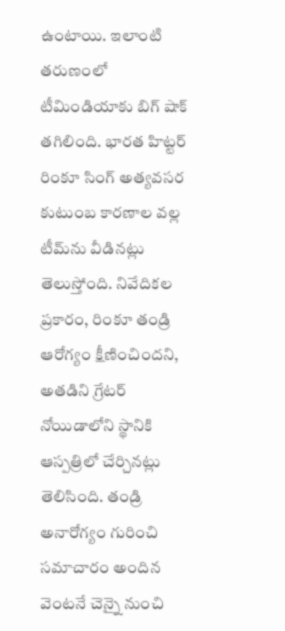ఉంటాయి. ఇలాంటి తరుణంలో టీమిండియాకు బిగ్ షాక్ తగిలింది. భారత హిట్టర్ రింకూ సింగ్ అత్యవసర కుటుంబ కారణాల వల్ల టీమ్‌ను వీడినట్లు తెలుస్తోంది. నివేదికల ప్రకారం, రింకూ తండ్రి ఆరోగ్యం క్షీణించిందని, అతడిని గ్రేటర్ నోయిడాలోని స్థానికి ఆస్పత్రిలో చేర్చినట్లు తెలిసింది. తండ్రి అనారోగ్యం గురించి సమాచారం అందిన వెంటనే చెన్నై నుంచి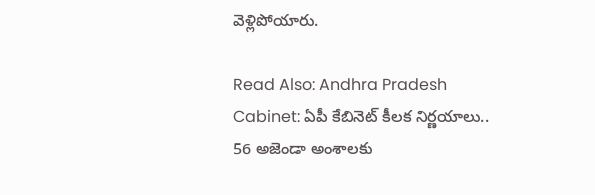వెళ్లిపోయారు.

Read Also: Andhra Pradesh Cabinet: ఏపీ కేబినెట్‌ కీలక నిర్ణయాలు.. 56 అజెండా అంశాలకు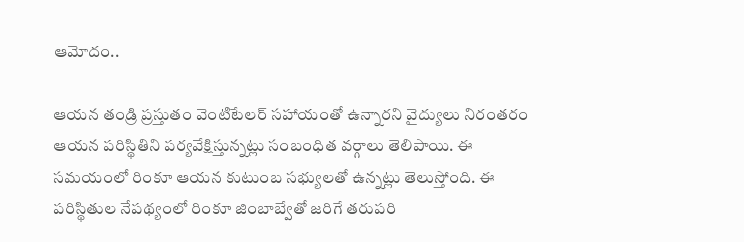ఆమోదం..

ఆయన తండ్రి ప్రస్తుతం వెంటిటేలర్ సహాయంతో ఉన్నారని వైద్యులు నిరంతరం ఆయన పరిస్థితిని పర్యవేక్షిస్తున్నట్లు సంబంధిత వర్గాలు తెలిపాయి. ఈ సమయంలో రింకూ ఆయన కుటుంబ సభ్యులతో ఉన్నట్లు తెలుస్తోంది. ఈ పరిస్థితుల నేపథ్యంలో రింకూ జింబాబ్వేతో జరిగే తరుపరి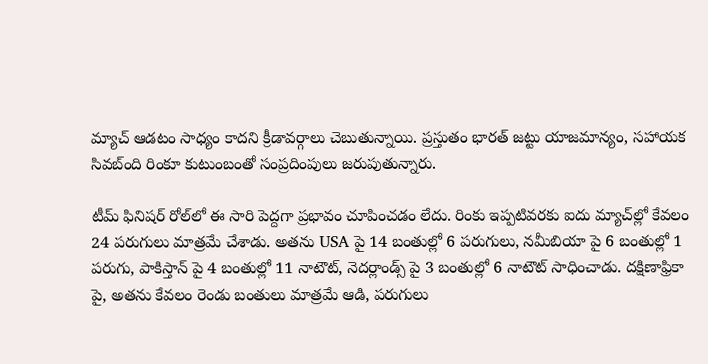మ్యాచ్ ఆడటం సాధ్యం కాదని క్రీడావర్గాలు చెబుతున్నాయి. ప్రస్తుతం భారత్ జట్టు యాజమాన్యం, సహాయక సివబ్ంది రింకూ కుటుంబంతో సంప్రదింపులు జరుపుతున్నారు.

టీమ్ ఫినిషర్ రోల్‌లో ఈ సారి పెద్దగా ప్రభావం చూపించడం లేదు. రింకు ఇప్పటివరకు ఐదు మ్యాచ్‌ల్లో కేవలం 24 పరుగులు మాత్రమే చేశాడు. అతను USA పై 14 బంతుల్లో 6 పరుగులు, నమీబియా పై 6 బంతుల్లో 1 పరుగు, పాకిస్తాన్ పై 4 బంతుల్లో 11 నాటౌట్, నెదర్లాండ్స్ పై 3 బంతుల్లో 6 నాటౌట్ సాధించాడు. దక్షిణాఫ్రికా పై, అతను కేవలం రెండు బంతులు మాత్రమే ఆడి, పరుగులు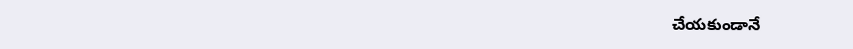చేయకుండానే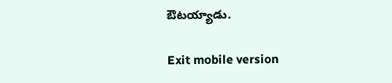ఔటయ్యాడు.

Exit mobile version